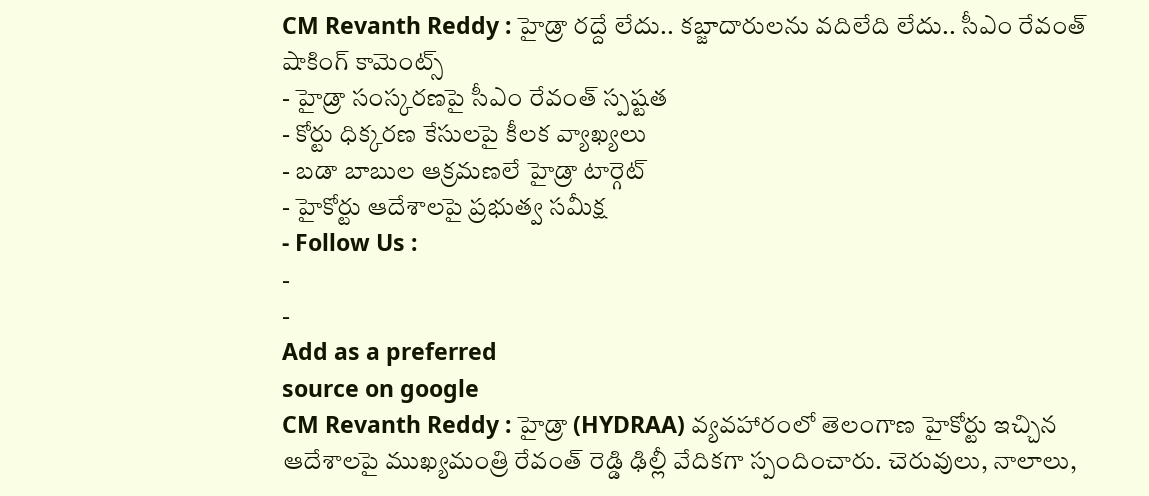CM Revanth Reddy : హైడ్రా రద్దే లేదు.. కబ్జాదారులను వదిలేది లేదు.. సీఎం రేవంత్ షాకింగ్ కామెంట్స్
- హైడ్రా సంస్కరణపై సీఎం రేవంత్ స్పష్టత
- కోర్టు ధిక్కరణ కేసులపై కీలక వ్యాఖ్యలు
- బడా బాబుల ఆక్రమణలే హైడ్రా టార్గెట్
- హైకోర్టు ఆదేశాలపై ప్రభుత్వ సమీక్ష
- Follow Us :
-
-
Add as a preferred
source on google
CM Revanth Reddy : హైడ్రా (HYDRAA) వ్యవహారంలో తెలంగాణ హైకోర్టు ఇచ్చిన ఆదేశాలపై ముఖ్యమంత్రి రేవంత్ రెడ్డి ఢిల్లీ వేదికగా స్పందించారు. చెరువులు, నాలాలు,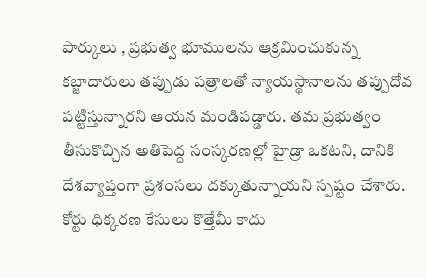పార్కులు , ప్రభుత్వ భూములను ఆక్రమించుకున్న కబ్జాదారులు తప్పుడు పత్రాలతో న్యాయస్థానాలను తప్పుదోవ పట్టిస్తున్నారని ఆయన మండిపడ్డారు. తమ ప్రభుత్వం తీసుకొచ్చిన అతిపెద్ద సంస్కరణల్లో హైడ్రా ఒకటని, దానికి దేశవ్యాప్తంగా ప్రశంసలు దక్కుతున్నాయని స్పష్టం చేశారు.
కోర్టు ధిక్కరణ కేసులు కొత్తేమీ కాదు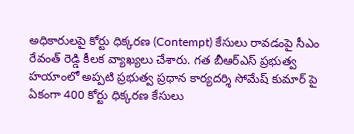అధికారులపై కోర్టు ధిక్కరణ (Contempt) కేసులు రావడంపై సీఎం రేవంత్ రెడ్డి కీలక వ్యాఖ్యలు చేశారు. గత బీఆర్ఎస్ ప్రభుత్వ హయాంలో అప్పటి ప్రభుత్వ ప్రధాన కార్యదర్శి సోమేష్ కుమార్ పై ఏకంగా 400 కోర్టు ధిక్కరణ కేసులు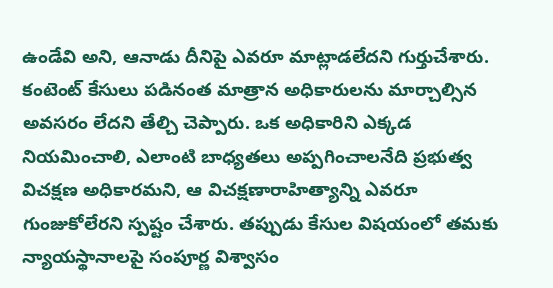ఉండేవి అని, ఆనాడు దీనిపై ఎవరూ మాట్లాడలేదని గుర్తుచేశారు. కంటెంట్ కేసులు పడినంత మాత్రాన అధికారులను మార్చాల్సిన అవసరం లేదని తేల్చి చెప్పారు. ఒక అధికారిని ఎక్కడ నియమించాలి, ఎలాంటి బాధ్యతలు అప్పగించాలనేది ప్రభుత్వ విచక్షణ అధికారమని, ఆ విచక్షణారాహిత్యాన్ని ఎవరూ గుంజుకోలేరని స్పష్టం చేశారు. తప్పుడు కేసుల విషయంలో తమకు న్యాయస్థానాలపై సంపూర్ణ విశ్వాసం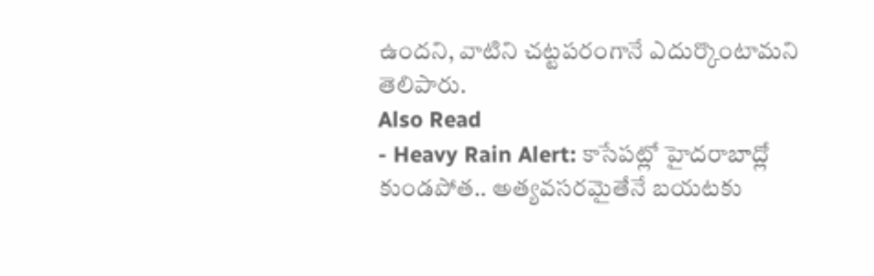ఉందని, వాటిని చట్టపరంగానే ఎదుర్కొంటామని తెలిపారు.
Also Read
- Heavy Rain Alert: కాసేపట్లో హైదరాబాద్లో కుండపోత.. అత్యవసరమైతేనే బయటకు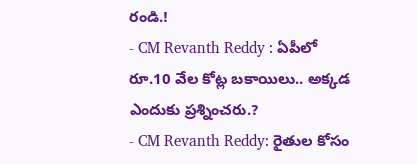రండి.!
- CM Revanth Reddy : ఏపీలో రూ.10 వేల కోట్ల బకాయిలు.. అక్కడ ఎందుకు ప్రశ్నించరు.?
- CM Revanth Reddy: రైతుల కోసం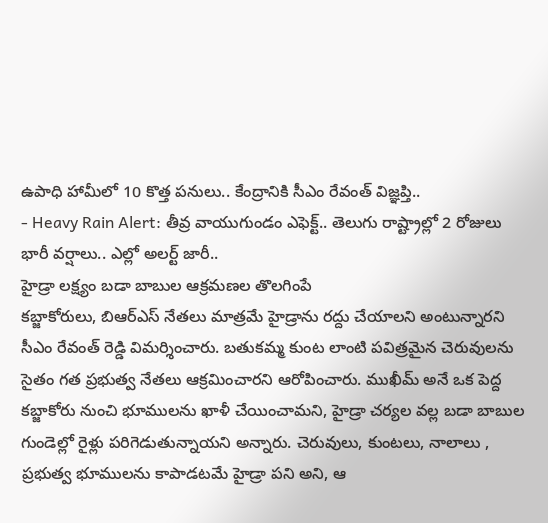ఉపాధి హామీలో 10 కొత్త పనులు.. కేంద్రానికి సీఎం రేవంత్ విజ్ఞప్తి..
- Heavy Rain Alert: తీవ్ర వాయుగుండం ఎఫెక్ట్.. తెలుగు రాష్ట్రాల్లో 2 రోజులు భారీ వర్షాలు.. ఎల్లో అలర్ట్ జారీ..
హైడ్రా లక్ష్యం బడా బాబుల ఆక్రమణల తొలగింపే
కబ్జాకోరులు, బిఆర్ఎస్ నేతలు మాత్రమే హైడ్రాను రద్దు చేయాలని అంటున్నారని సీఎం రేవంత్ రెడ్డి విమర్శించారు. బతుకమ్మ కుంట లాంటి పవిత్రమైన చెరువులను సైతం గత ప్రభుత్వ నేతలు ఆక్రమించారని ఆరోపించారు. ముఖీమ్ అనే ఒక పెద్ద కబ్జాకోరు నుంచి భూములను ఖాళీ చేయించామని, హైడ్రా చర్యల వల్ల బడా బాబుల గుండెల్లో రైళ్లు పరిగెడుతున్నాయని అన్నారు. చెరువులు, కుంటలు, నాలాలు , ప్రభుత్వ భూములను కాపాడటమే హైడ్రా పని అని, ఆ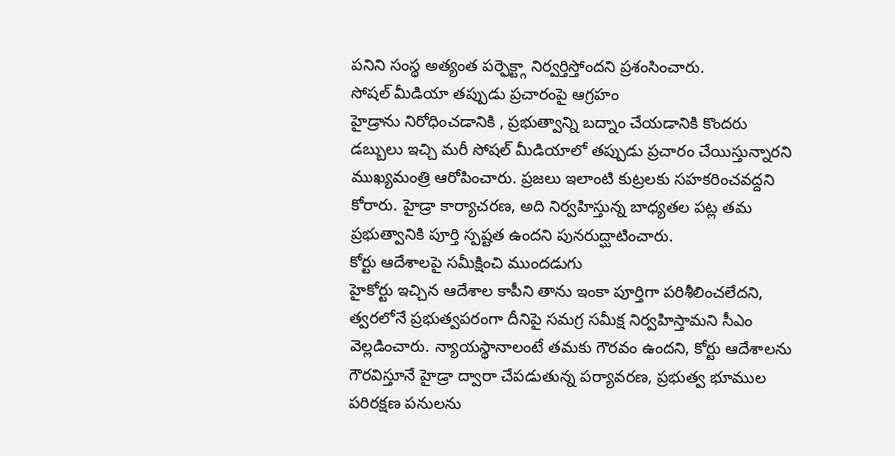పనిని సంస్థ అత్యంత పర్ఫెక్ట్గా నిర్వర్తిస్తోందని ప్రశంసించారు.
సోషల్ మీడియా తప్పుడు ప్రచారంపై ఆగ్రహం
హైడ్రాను నిరోధించడానికి , ప్రభుత్వాన్ని బద్నాం చేయడానికి కొందరు డబ్బులు ఇచ్చి మరీ సోషల్ మీడియాలో తప్పుడు ప్రచారం చేయిస్తున్నారని ముఖ్యమంత్రి ఆరోపించారు. ప్రజలు ఇలాంటి కుట్రలకు సహకరించవద్దని కోరారు. హైడ్రా కార్యాచరణ, అది నిర్వహిస్తున్న బాధ్యతల పట్ల తమ ప్రభుత్వానికి పూర్తి స్పష్టత ఉందని పునరుద్ఘాటించారు.
కోర్టు ఆదేశాలపై సమీక్షించి ముందడుగు
హైకోర్టు ఇచ్చిన ఆదేశాల కాపీని తాను ఇంకా పూర్తిగా పరిశీలించలేదని, త్వరలోనే ప్రభుత్వపరంగా దీనిపై సమగ్ర సమీక్ష నిర్వహిస్తామని సీఎం వెల్లడించారు. న్యాయస్థానాలంటే తమకు గౌరవం ఉందని, కోర్టు ఆదేశాలను గౌరవిస్తూనే హైడ్రా ద్వారా చేపడుతున్న పర్యావరణ, ప్రభుత్వ భూముల పరిరక్షణ పనులను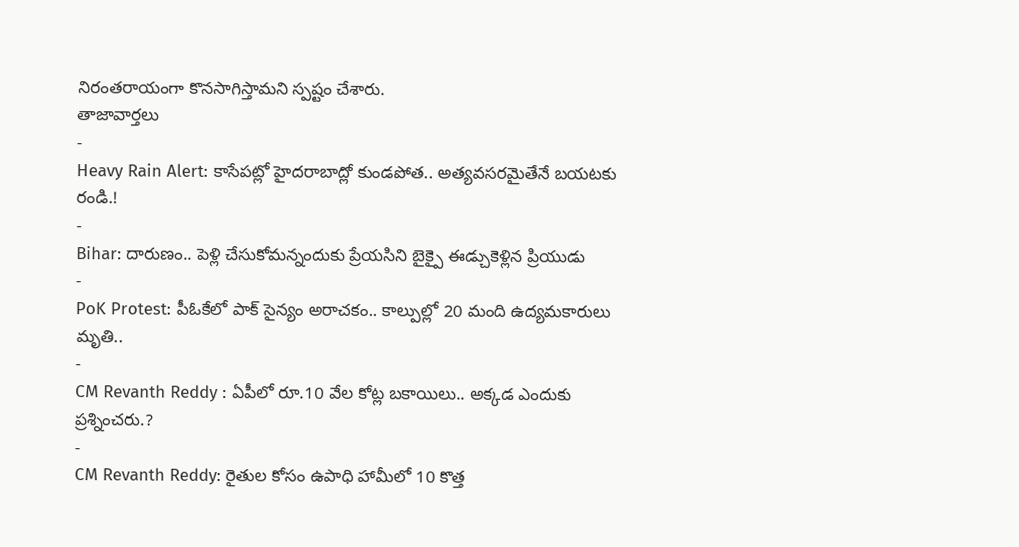నిరంతరాయంగా కొనసాగిస్తామని స్పష్టం చేశారు.
తాజావార్తలు
-
Heavy Rain Alert: కాసేపట్లో హైదరాబాద్లో కుండపోత.. అత్యవసరమైతేనే బయటకు రండి.!
-
Bihar: దారుణం.. పెళ్లి చేసుకోమన్నందుకు ప్రేయసిని బైక్పై ఈడ్చుకెళ్లిన ప్రియుడు
-
PoK Protest: పీఓకేలో పాక్ సైన్యం అరాచకం.. కాల్పుల్లో 20 మంది ఉద్యమకారులు మృతి..
-
CM Revanth Reddy : ఏపీలో రూ.10 వేల కోట్ల బకాయిలు.. అక్కడ ఎందుకు ప్రశ్నించరు.?
-
CM Revanth Reddy: రైతుల కోసం ఉపాధి హామీలో 10 కొత్త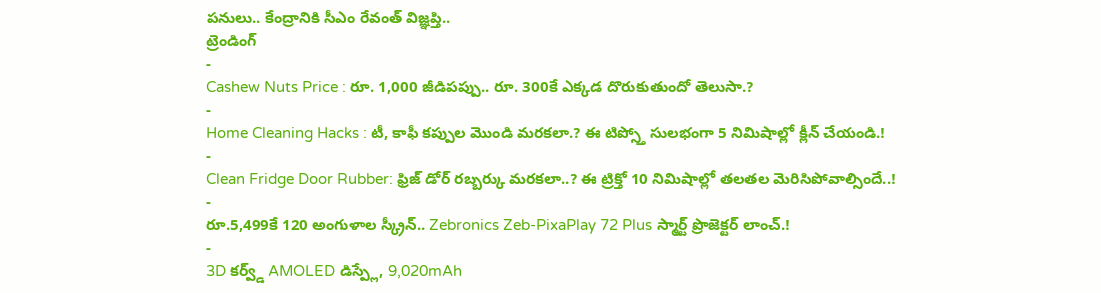పనులు.. కేంద్రానికి సీఎం రేవంత్ విజ్ఞప్తి..
ట్రెండింగ్
-
Cashew Nuts Price : రూ. 1,000 జీడిపప్పు.. రూ. 300కే ఎక్కడ దొరుకుతుందో తెలుసా.?
-
Home Cleaning Hacks : టీ, కాఫీ కప్పుల మొండి మరకలా.? ఈ టిప్స్తో సులభంగా 5 నిమిషాల్లో క్లీన్ చేయండి.!
-
Clean Fridge Door Rubber: ఫ్రిజ్ డోర్ రబ్బర్కు మరకలా..? ఈ ట్రిక్తో 10 నిమిషాల్లో తలతల మెరిసిపోవాల్సిందే..!
-
రూ.5,499కే 120 అంగుళాల స్క్రీన్.. Zebronics Zeb-PixaPlay 72 Plus స్మార్ట్ ప్రొజెక్టర్ లాంచ్.!
-
3D కర్వ్డ్ AMOLED డిస్ప్లే, 9,020mAh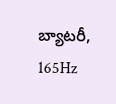బ్యాటరీ, 165Hz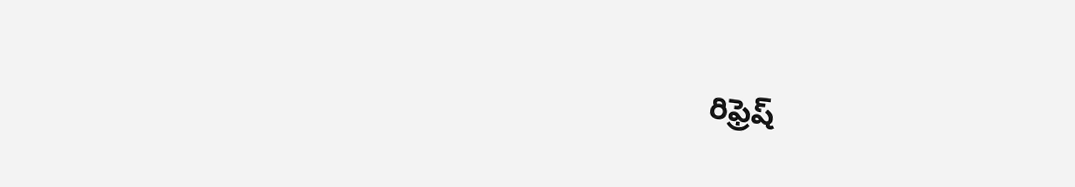రిఫ్రెష్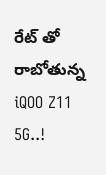రేట్ తో రాబోతున్న iQOO Z11 5G..!